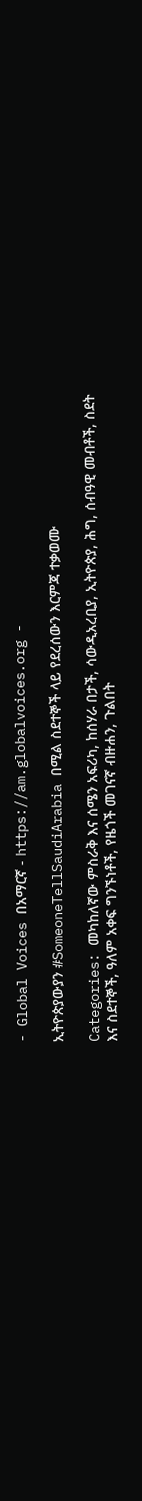- Global Voices በአማርኛ - https://am.globalvoices.org -

ኢትዮጵያውያን #SomeoneTellSaudiArabia በሚል ስደተኞች ላይ የደረሰውን እርምጃ ተቃወሙ

Categories: መካከለኛው ምስራቅ እና ሰሜን አፍሪካ, ከሰሃራ በታች, ሳውዲአረቢያ, ኢትዮጵያ, ሕግ, ሰብዓዊ መብቶች, ስደት እና ስደተኞች, ዓለም አቀፍ ግንኙነቶች, የዜጎች መገናኛ ብዙሐን, ጉልበት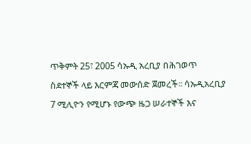ጥቅምት 25፣ 2005 ሳኡዲ አረቢያ በሕገወጥ ስደተኞች ላይ እርምጃ መውሰድ ጀመረች፡፡ ሳኡዲአረቢያ 7 ሚሊዮን የሚሆኑ የውጭ ዜጋ ሠራተኞች እና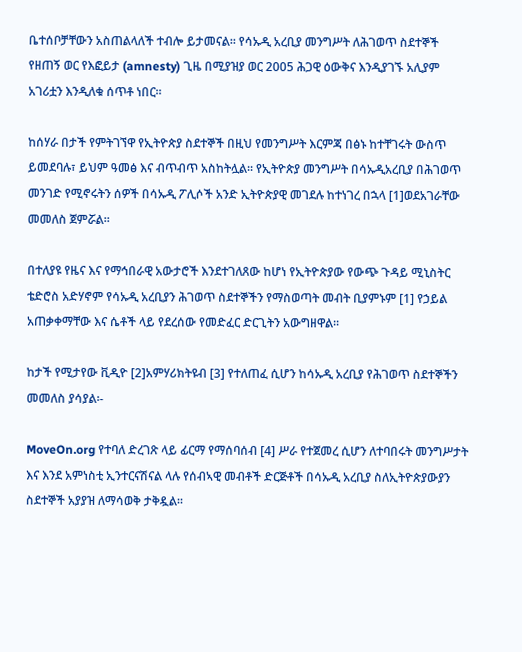ቤተሰቦቻቸውን አስጠልላለች ተብሎ ይታመናል፡፡ የሳኡዲ አረቢያ መንግሥት ለሕገወጥ ስደተኞች የዘጠኝ ወር የእፎይታ (amnesty) ጊዜ በሚያዝያ ወር 2005 ሕጋዊ ዕውቅና እንዲያገኙ አሊያም አገሪቷን እንዲለቁ ሰጥቶ ነበር፡፡

ከሰሃራ በታች የምትገኘዋ የኢትዮጵያ ስደተኞች በዚህ የመንግሥት እርምጃ በፅኑ ከተቸገሩት ውስጥ ይመደባሉ፣ ይህም ዓመፅ እና ብጥብጥ አስከትሏል፡፡ የኢትዮጵያ መንግሥት በሳኡዲአረቢያ በሕገወጥ መንገድ የሚኖሩትን ሰዎች በሳኡዲ ፖሊሶች አንድ ኢትዮጵያዊ መገደሉ ከተነገረ በኋላ [1]ወደአገራቸው መመለስ ጀምሯል፡፡

በተለያዩ የዜና እና የማኅበራዊ አውታሮች እንደተገለጸው ከሆነ የኢትዮጵያው የውጭ ጉዳይ ሚኒስትር ቴድሮስ አድሃኖም የሳኡዲ አረቢያን ሕገወጥ ስደተኞችን የማስወጣት መብት ቢያምኑም [1] የኃይል አጠቃቀማቸው እና ሴቶች ላይ የደረሰው የመድፈር ድርጊትን አውግዘዋል፡፡

ከታች የሚታየው ቪዲዮ [2]አምሃሪክትዩብ [3] የተለጠፈ ሲሆን ከሳኡዲ አረቢያ የሕገወጥ ስደተኞችን መመለስ ያሳያል፡-

MoveOn.org የተባለ ድረገጽ ላይ ፊርማ የማሰባሰብ [4] ሥራ የተጀመረ ሲሆን ለተባበሩት መንግሥታት እና እንደ አምነስቲ ኢንተርናሽናል ላሉ የሰብኣዊ መብቶች ድርጅቶች በሳኡዲ አረቢያ ስለኢትዮጵያውያን ስደተኞች አያያዝ ለማሳወቅ ታቅዷል፡፡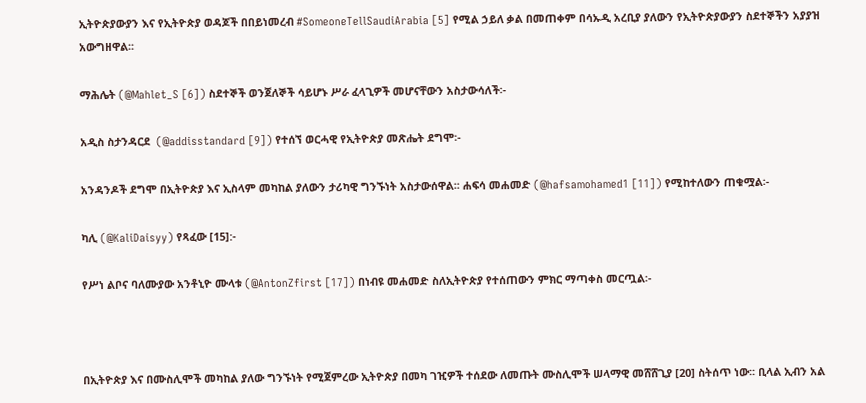ኢትዮጵያውያን እና የኢትዮጵያ ወዳጆች በበይነመረብ #SomeoneTellSaudiArabia [5] የሚል ኃይለ ቃል በመጠቀም በሳኡዲ አረቢያ ያለውን የኢትዮጵያውያን ስደተኞችን አያያዝ አውግዘዋል፡፡

ማሕሌት (@Mahlet_S [6]) ስደተኞች ወንጀለኞች ሳይሆኑ ሥራ ፈላጊዎች መሆናቸውን አስታውሳለች፡-

አዲስ ስታንዳርደ  (@addisstandard [9]) የተሰኘ ወርሓዊ የኢትዮጵያ መጽሔት ደግሞ፡-

አንዳንዶች ደግሞ በኢትዮጵያ እና ኢስላም መካከል ያለውን ታሪካዊ ግንኙነት አስታውሰዋል፡፡ ሐፍሳ መሐመድ (@hafsamohamed1 [11]) የሚከተለውን ጠቁሟል፡-

ካሊ (@KaliDaisyy) የጻፈው [15]:-

የሥነ ልቦና ባለሙያው አንቶኒዮ ሙላቱ (@AntonZfirst [17]) በነብዩ መሐመድ ስለኢትዮጵያ የተሰጠውን ምክር ማጣቀስ መርጧል፡-



በኢትዮጵያ እና በሙስሊሞች መካከል ያለው ግንኙነት የሚጀምረው ኢትዮጵያ በመካ ገዢዎች ተሰደው ለመጡት ሙስሊሞች ሠላማዊ መሸሸጊያ [20] ስትሰጥ ነው፡፡ ቢላል ኢብን አል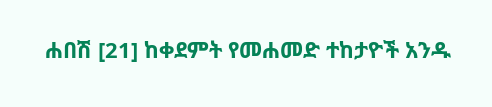ሐበሽ [21] ከቀደምት የመሐመድ ተከታዮች አንዱ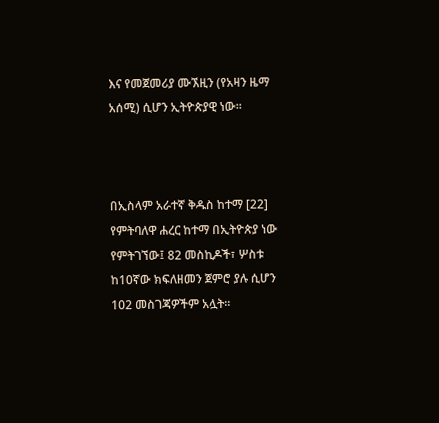እና የመጀመሪያ ሙኧዚን (የአዛን ዜማ አሰሚ) ሲሆን ኢትዮጵያዊ ነው፡፡



በኢስላም አራተኛ ቅዱስ ከተማ [22] የምትባለዋ ሐረር ከተማ በኢትዮጵያ ነው የምትገኘው፤ 82 መስኪዶች፣ ሦስቱ ከ10ኛው ክፍለዘመን ጀምሮ ያሉ ሲሆን 102 መስገጃዎችም አሏት፡፡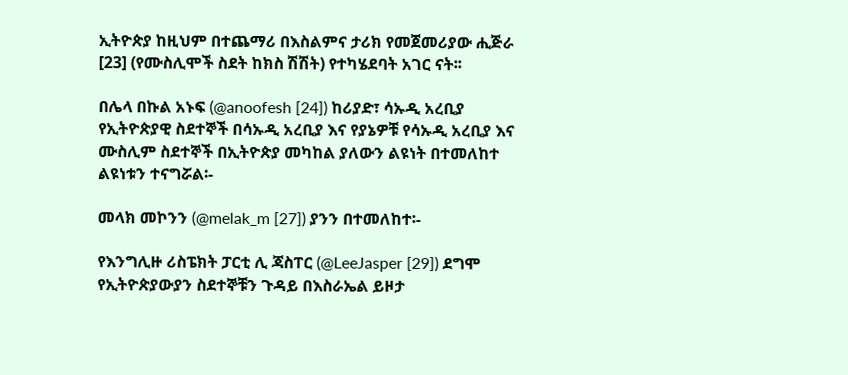ኢትዮጵያ ከዚህም በተጨማሪ በእስልምና ታሪክ የመጀመሪያው ሒጅራ [23] (የሙስሊሞች ስደት ከክስ ሽሽት) የተካሄደባት አገር ናት፡፡

በሌላ በኩል አኑፍ (@anoofesh [24]) ከሪያድ፣ ሳኡዲ አረቢያ የኢትዮጵያዊ ስደተኞች በሳኡዲ አረቢያ እና የያኔዎቹ የሳኡዲ አረቢያ እና ሙስሊም ስደተኞች በኢትዮጵያ መካከል ያለውን ልዩነት በተመለከተ ልዩነቱን ተናግሯል፡-

መላክ መኮንን (@melak_m [27]) ያንን በተመለከተ፡-

የእንግሊዙ ሪስፔክት ፓርቲ ሊ ጃስፐር (@LeeJasper [29]) ደግሞ የኢትዮጵያውያን ስደተኞቹን ጉዳይ በእስራኤል ይዞታ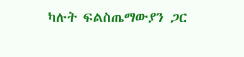ካሉት ፍልስጤማውያን ጋር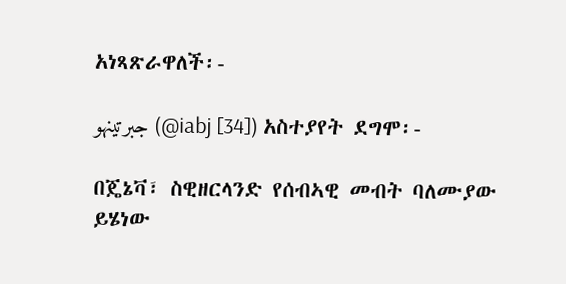አነጻጽራዋለች፡-

جبرتينهو (@iabj [34]) አስተያየት ደግሞ፡-

በጄኔቫ፣ ስዊዘርላንድ የሰብኣዊ መብት ባለሙያው ይሄነው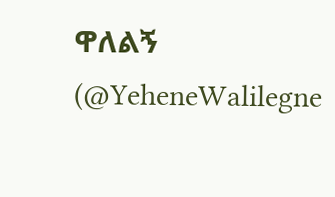ዋለልኝ (@YeheneWalilegne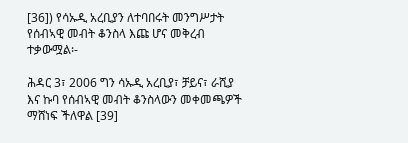[36]) የሳኡዲ አረቢያን ለተባበሩት መንግሥታት የሰብኣዊ መብት ቆንስላ እጩ ሆና መቅረብ ተቃውሟል፡-

ሕዳር 3፣ 2006 ግን ሳኡዲ አረቢያ፣ ቻይና፣ ራሺያ እና ኩባ የሰብኣዊ መብት ቆንስላውን መቀመጫዎች ማሸነፍ ችለዋል [39]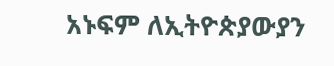አኑፍም ለኢትዮጵያውያን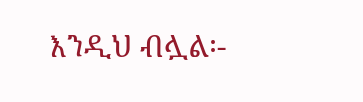እንዲህ ብሏል፡-